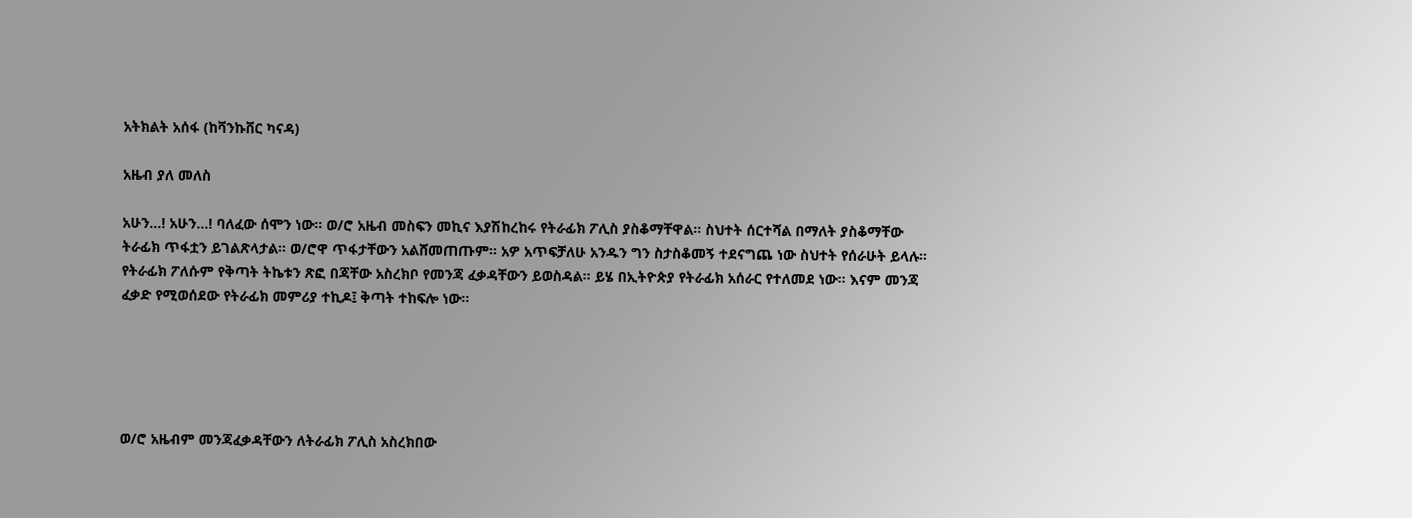አትክልት አሰፋ (ከቫንኩቨር ካናዳ)

አዜብ ያለ መለስ

አሁን…! አሁን…! ባለፈው ሰሞን ነው። ወ/ሮ አዜብ መስፍን መኪና እያሽከረከሩ የትራፊክ ፖሊስ ያስቆማቸዋል። ስህተት ሰርተሻል በማለት ያስቆማቸው ትራፊክ ጥፋቷን ይገልጽላታል። ወ/ሮዋ ጥፋታቸውን አልሸመጠጡም። አዎ አጥፍቻለሁ አንዱን ግን ስታስቆመኝ ተደናግጨ ነው ስህተት የሰራሁት ይላሉ። የትራፊክ ፖለሱም የቅጣት ትኬቱን ጽፎ በጃቸው አስረክቦ የመንጃ ፈቃዳቸውን ይወስዳል። ይሄ በኢትዮጵያ የትራፊክ አሰራር የተለመደ ነው። እናም መንጃ ፈቃድ የሚወሰደው የትራፊክ መምሪያ ተኪዶ፤ ቅጣት ተከፍሎ ነው።





ወ/ሮ አዜብም መንጃፈቃዳቸውን ለትራፊክ ፖሊስ አስረክበው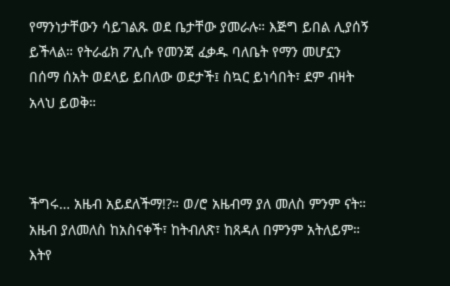የማንነታቸውን ሳይገልጹ ወደ ቤታቸው ያመራሉ። እጅግ ይበል ሊያሰኝ ይችላል። የትራፊክ ፖሊሱ የመንጃ ፈቃዱ ባለቤት የማን መሆኗን በሰማ ሰአት ወደላይ ይበለው ወደታች፤ ስኳር ይነሳበት፣ ደም ብዛት አላህ ይወቅ።



ችግሩ… አዜብ አይደለችማ!?። ወ/ሮ አዜብማ ያለ መለስ ምንም ናት። አዜብ ያለመለስ ከአስናቀች፣ ከትብለጽ፣ ከጸዳለ በምንም አትለይም። እትየ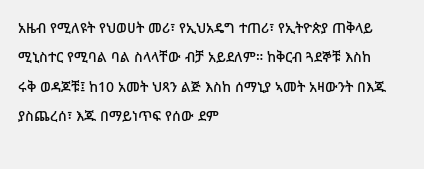አዜብ የሚለዩት የህወሀት መሪ፣ የኢህአዴግ ተጠሪ፣ የኢትዮጵያ ጠቅላይ ሚኒስተር የሚባል ባል ስላላቸው ብቻ አይደለም። ከቅርብ ጓደኞቹ እስከ ሩቅ ወዳጆቹ፤ ከ10 አመት ህጻን ልጅ እስከ ሰማኒያ ኣመት አዛውንት በእጁ ያስጨረሰ፣ እጁ በማይነጥፍ የሰው ደም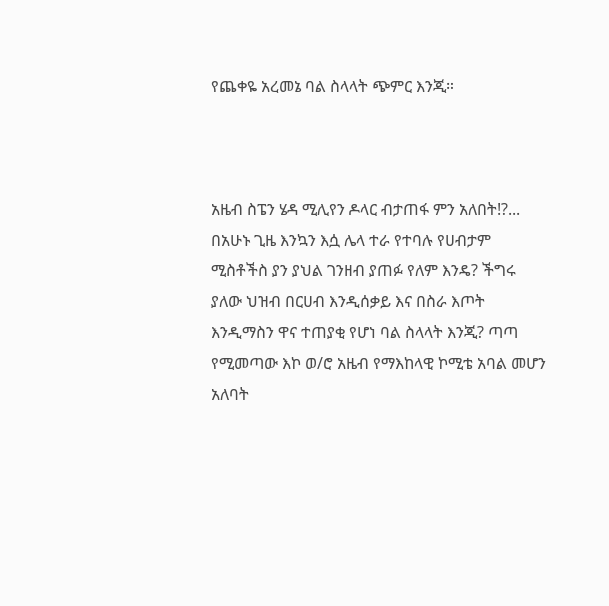የጨቀዬ አረመኔ ባል ስላላት ጭምር እንጂ።



አዜብ ስፔን ሄዳ ሚሊየን ዶላር ብታጠፋ ምን አለበት!?... በአሁኑ ጊዜ እንኳን እሷ ሌላ ተራ የተባሉ የሀብታም ሚስቶችስ ያን ያህል ገንዘብ ያጠፉ የለም እንዴ? ችግሩ ያለው ህዝብ በርሀብ እንዲሰቃይ እና በስራ እጦት እንዲማስን ዋና ተጠያቂ የሆነ ባል ስላላት እንጂ? ጣጣ የሚመጣው እኮ ወ/ሮ አዜብ የማእከላዊ ኮሚቴ አባል መሆን አለባት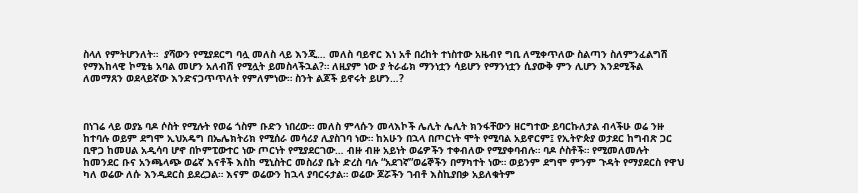ስላለ የምትሆንለት።  ያሻውን የሚያደርግ ባሏ መለስ ላይ እንጂ… መለስ ባይኖር እነ አቶ በረከት ተነስተው አዜብየ ግቢ ለሚቀጥለው ስልጣን ስለምንፈልግሽ የማእከላዊ ኮሚቴ አባል መሆን አለብሽ የሚሏት ይመስላችኋል?። ለዚያም ነው ያ ትራፊክ ማንነቷን ሳይሆን የማንነቷን ሲያውቅ ምን ሊሆን እንደሚችል ለመማጸን ወደላይኛው እንድናጋጥጥለት የምለምነው። ስንት ልጆች ይኖሩት ይሆን…?



በነገሬ ላይ ወያኔ ባዶ ሶስት የሚሉት የወሬ ጎስም ቡድን ነበረው። መለስ ምላሱን መላእኮች ሌሊት ሌሊት ክንፋቸውን ዘርግተው ይባርኩለታል ብላችሁ ወሬ ንዙ ከተባሉ ወይም ደግሞ ኢህአዴግ በኤሌክትሪክ የሚሰራ መሳሪያ ሊያስገባ ነው። ከአሁን በኋላ በጦርነት ሞት የሚባል አይኖርም፤ የኢትዮጵያ ወታደር ከግብጽ ጋር ቢዋጋ ከመሀል አዲሳባ ሆኖ በኮምፒውተር ነው ጦርነት የሚያደርገው… ብዙ ብዙ አይነት ወሬዎችን ተቀብለው የሚያቀባብሉ። ባዶ ሶስቶች። የሚመለመሉት ከመንደር ቡና አንጫላጭ ወሬኛ እናቶች እስከ ሚኒስትር መስሪያ ቤት ድረስ ባሉ “አደገኛ”ወሬኞችን በማካተት ነው። ወይንም ደግሞ ምንም ጉዳት የማያደርስ የዋህ ካለ ወሬው ለሱ እንዲደርስ ይደረጋል። እናም ወሬውን ከኋላ ያባርሩታል። ወሬው ጆሯችን ገብቶ እስኪያበቃ አይለቁትም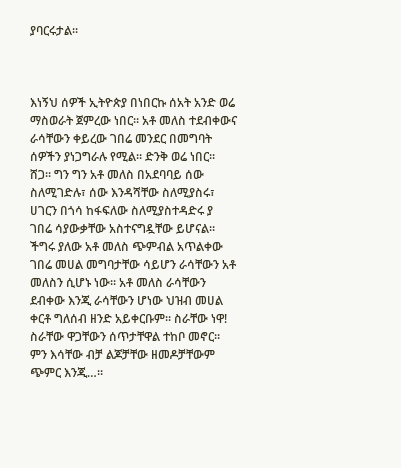ያባርሩታል።



እነኝህ ሰዎች ኢትዮጵያ በነበርኩ ሰአት አንድ ወሬ ማስወራት ጀምረው ነበር። አቶ መለስ ተደብቀውና ራሳቸውን ቀይረው ገበሬ መንደር በመግባት ሰዎችን ያነጋግራሉ የሚል። ድንቅ ወሬ ነበር። ሸጋ። ግን ግን አቶ መለስ በአደባባይ ሰው ስለሚገድሉ፣ ሰው እንዳሻቸው ስለሚያስሩ፣ ሀገርን በጎሳ ከፋፍለው ስለሚያስተዳድሩ ያ ገበሬ ሳያውቃቸው አስተናግዷቸው ይሆናል። ችግሩ ያለው አቶ መለስ ጭምብል አጥልቀው ገበሬ መሀል መግባታቸው ሳይሆን ራሳቸውን አቶ መለስን ሲሆኑ ነው። አቶ መለስ ራሳቸውን ደብቀው እንጂ ራሳቸውን ሆነው ህዝብ መሀል ቀርቶ ግለሰብ ዘንድ አይቀርቡም። ስራቸው ነዋ! ስራቸው ዋጋቸውን ሰጥታቸዋል ተከቦ መኖር። ምን እሳቸው ብቻ ልጆቻቸው ዘመዶቻቸውም ጭምር እንጂ…።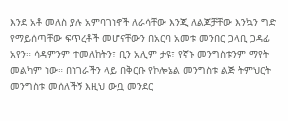እንደ አቶ መለስ ያሉ አምባገነኖች ለራሳቸው እንጂ ለልጆቻቸው እንኳን ግድ የማይሰጣቸው ፍጥረቶች መሆናቸውን በአርባ አመቱ መንበር ጋላቢ ጋዳፊ አየን። ሳዳምንም ተመለከትን፣ ቢን አሊም ታዩ፣ የኛኑ መንግስቱንም ማየት መልካም ነው። በነገራችን ላይ በቅርቡ የኮሎኔል መንግስቱ ልጅ ትምህርት መንግስቱ መሰለችኝ እዚህ ውቧ መንደር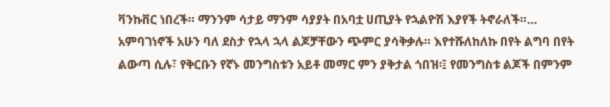ቫንኩቨር ነበረች። ማንንም ሳታይ ማንም ሳያያት በአባቷ ሀጢያት የኋልዮሽ እያየች ትኖራለች።… አምባገነኖች አሁን ባለ ደስታ የኋላ ኋላ ልጆቻቸውን ጭምር ያሳቅቃሉ። እየተሹለከለኩ በየት ልግባ በየት ልውጣ ሲሉ፣ የቅርቡን የኛኑ መንግስቱን አይቶ መማር ምን ያቅታል ጎበዝ፡፤ የመንግስቱ ልጆች በምንም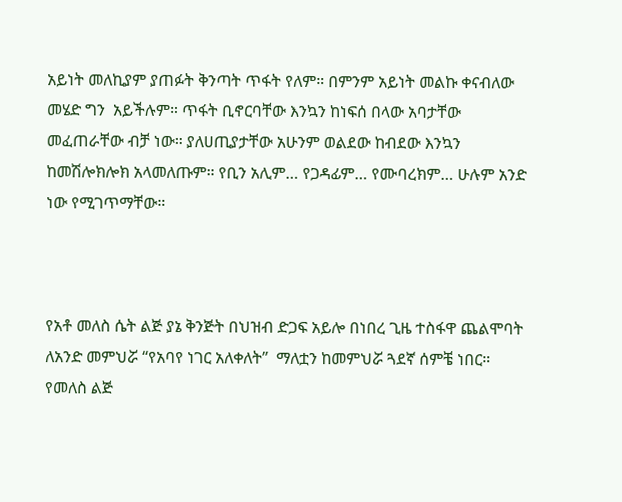አይነት መለኪያም ያጠፉት ቅንጣት ጥፋት የለም። በምንም አይነት መልኩ ቀናብለው መሄድ ግን  አይችሉም። ጥፋት ቢኖርባቸው እንኳን ከነፍሰ በላው አባታቸው መፈጠራቸው ብቻ ነው። ያለሀጢያታቸው አሁንም ወልደው ከብደው እንኳን ከመሽሎክሎክ አላመለጡም። የቢን አሊም… የጋዳፊም… የሙባረክም… ሁሉም አንድ ነው የሚገጥማቸው።



የአቶ መለስ ሴት ልጅ ያኔ ቅንጅት በህዝብ ድጋፍ አይሎ በነበረ ጊዜ ተስፋዋ ጨልሞባት ለአንድ መምህሯ “የአባየ ነገር አለቀለት”  ማለቷን ከመምህሯ ጓደኛ ሰምቼ ነበር። የመለስ ልጅ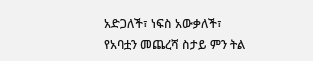አድጋለች፣ ነፍስ አውቃለች፣ የአባቷን መጨረሻ ስታይ ምን ትል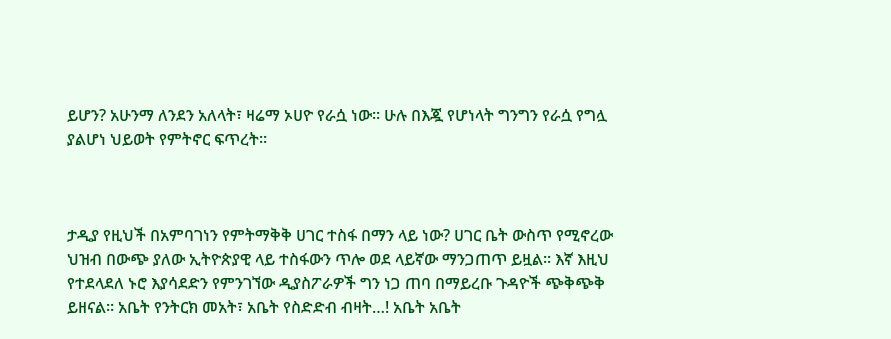ይሆን? አሁንማ ለንደን አለላት፣ ዛሬማ ኦሀዮ የራሷ ነው። ሁሉ በእጇ የሆነላት ግንግን የራሷ የግሏ ያልሆነ ህይወት የምትኖር ፍጥረት።



ታዲያ የዚህች በአምባገነን የምትማቅቅ ሀገር ተስፋ በማን ላይ ነው? ሀገር ቤት ውስጥ የሚኖረው ህዝብ በውጭ ያለው ኢትዮጵያዊ ላይ ተስፋውን ጥሎ ወደ ላይኛው ማንጋጠጥ ይዟል። እኛ እዚህ የተደላደለ ኑሮ እያሳደድን የምንገኘው ዲያስፖራዎች ግን ነጋ ጠባ በማይረቡ ጉዳዮች ጭቅጭቅ ይዘናል። አቤት የንትርክ መአት፣ አቤት የስድድብ ብዛት…! አቤት አቤት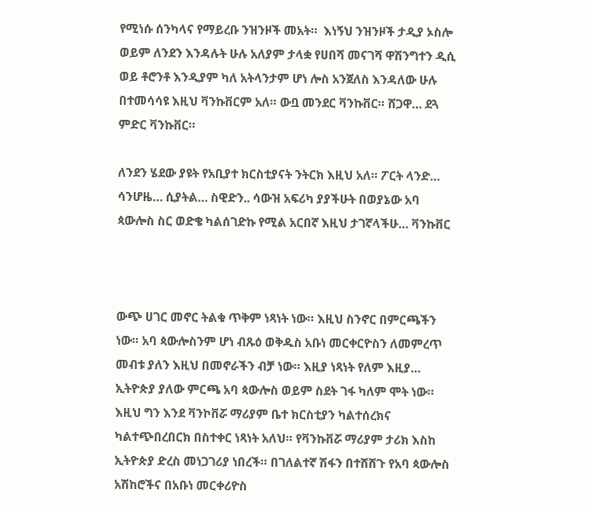የሚነሱ ሰንካላና የማይረቡ ንዝንዞች መአት።  እነኝህ ንዝንዞች ታዲያ ኦስሎ ወይም ለንደን እንዳሉት ሁሉ አለያም ታላቋ የሀበሻ መናገሻ ዋሽንግተን ዲሲ ወይ ቶሮንቶ እንዲያም ካለ አትላንታም ሆነ ሎስ አንጀለስ እንዳለው ሁሉ በተመሳሳዩ እዚህ ቫንኩቨርም አለ። ውቧ መንደር ቫንኩቨር። ሸጋዋ… ደጓ ምድር ቫንኩቨር።

ለንደን ሄደው ያዩት የአቢያተ ክርስቲያናት ንትርክ እዚህ አለ። ፖርት ላንድ… ሳንሆዜ… ሲያትል… ስዊድን.. ሳውዝ አፍሪካ ያያችሁት በወያኔው አባ ጳውሎስ ስር ወድቄ ካልሰገድኩ የሚል አርበኛ እዚህ ታገኛላችሁ… ቫንኩቨር



ውጭ ሀገር መኖር ትልቁ ጥቅም ነጻነት ነው። እዚህ ስንኖር በምርጫችን ነው። አባ ጳውሎስንም ሆነ ብጹዕ ወቅዱስ አቡነ መርቀርዮስን ለመምረጥ መብቱ ያለን እዚህ በመኖራችን ብቻ ነው። እዚያ ነጻነት የለም እዚያ… ኢትዮጵያ ያለው ምርጫ አባ ጳውሎስ ወይም ስደት ገፋ ካለም ሞት ነው። እዚህ ግን እንደ ቫንኮቨሯ ማሪያም ቤተ ክርስቲያን ካልተሰረክና ካልተጭበረበርክ በስተቀር ነጻነት አለህ። የቫንኩቨሯ ማሪያም ታሪክ እስከ ኢትዮጵያ ድረስ መነጋገሪያ ነበረች። በገለልተኛ ሽፋን በተሸሸጉ የአባ ጳውሎስ አሽከሮችና በአቡነ መርቀሪዮስ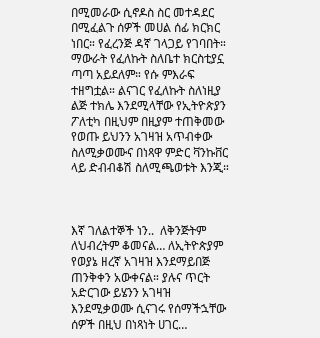በሚመራው ሲኖዶስ ስር መተዳደር በሚፈልጉ ሰዎች መሀል ሰፊ ክርክር ነበር። የፈረንጅ ዳኛ ገላጋይ የገባበት። ማውራት የፈለኩት ስለቤተ ክርስቲያኗ ጣጣ አይደለም። የሱ ምእራፍ ተዘግቷል። ልናገር የፈለኩት ስለነዚያ ልጅ ተክሌ እንደሚላቸው የኢትዮጵያን ፖለቲካ በዚህም በዚያም ተጠቅመው የወጡ ይህንን አገዛዝ አጥብቀው ስለሚቃወሙና በነጻዋ ምድር ቫንኩቨር ላይ ድብብቆሽ ስለሚጫወቱት እንጂ።



እኛ ገለልተኞች ነን..  ለቅንጅትም ለህብረትም ቆመናል… ለኢትዮጵያም የወያኔ ዘረኛ አገዛዝ እንደማይበጅ ጠንቅቀን አውቀናል። ያሉና ጥርት አድርገው ይሄንን አገዛዝ እንደሚቃወሙ ሲናገሩ የሰማችኋቸው ሰዎች በዚህ በነጻነት ሀገር…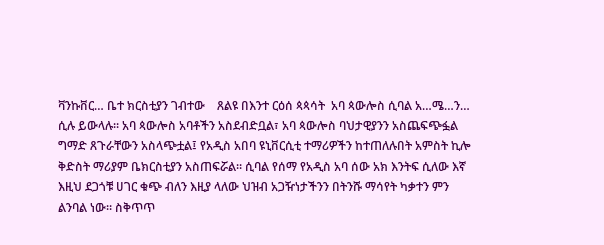ቫንኩቨር… ቤተ ክርስቲያን ገብተው    ጸልዩ በእንተ ርዕሰ ጳጳሳት  አባ ጳውሎስ ሲባል አ…ሜ…ን… ሲሉ ይውላሉ። አባ ጳውሎስ አባቶችን አስደብድቧል፣ አባ ጳውሎስ ባህታዊያንን አስጨፍጭፏል ግማድ ጸጉራቸውን አስላጭቷል፤ የአዲስ አበባ ዩኒቨርሲቲ ተማሪዎችን ከተጠለሉበት አምስት ኪሎ ቅድስት ማሪያም ቤክርስቲያን አስጠፍሯል። ሲባል የሰማ የአዲስ አባ ሰው አክ እንትፍ ሲለው እኛ እዚህ ደጋጎቹ ሀገር ቁጭ ብለን እዚያ ላለው ህዝብ አጋዥነታችንን በትንሹ ማሳየት ካቃተን ምን ልንባል ነው። ስቅጥጥ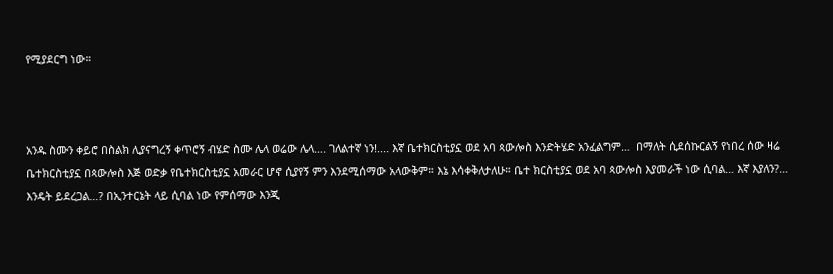የሚያደርግ ነው።



አንዱ ስሙን ቀይሮ በስልክ ሊያናግረኝ ቀጥሮኝ ብሄድ ስሙ ሌላ ወሬው ሌላ…. ገለልተኛ ነን!.... እኛ ቤተክርስቲያኗ ወደ አባ ጳውሎስ እንድትሄድ አንፈልግም…  በማለት ሲደሰኩርልኝ የነበረ ሰው ዛሬ ቤተክርስቲያኗ በጳውሎስ እጅ ወድቃ የቤተክርስቲያኗ አመራር ሆኖ ሲያየኝ ምን እንደሚሰማው አላውቅም። እኔ እሳቀቅለታለሁ። ቤተ ክርስቲያኗ ወደ አባ ጳውሎስ እያመራች ነው ሲባል… እኛ እያለን?… እንዴት ይደረጋል…? በኢንተርኔት ላይ ሲባል ነው የምሰማው እንጂ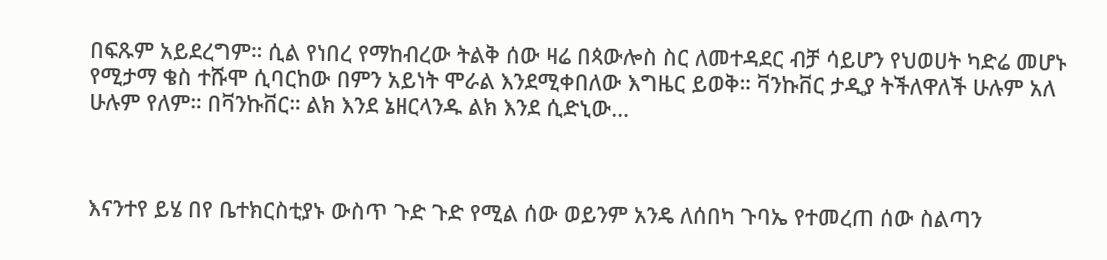በፍጹም አይደረግም። ሲል የነበረ የማከብረው ትልቅ ሰው ዛሬ በጳውሎስ ስር ለመተዳደር ብቻ ሳይሆን የህወሀት ካድሬ መሆኑ የሚታማ ቄስ ተሹሞ ሲባርከው በምን አይነት ሞራል እንደሚቀበለው እግዜር ይወቅ። ቫንኩቨር ታዲያ ትችለዋለች ሁሉም አለ ሁሉም የለም። በቫንኩቨር። ልክ እንደ ኔዘርላንዱ ልክ እንደ ሲድኒው…



እናንተየ ይሄ በየ ቤተክርስቲያኑ ውስጥ ጉድ ጉድ የሚል ሰው ወይንም አንዴ ለሰበካ ጉባኤ የተመረጠ ሰው ስልጣን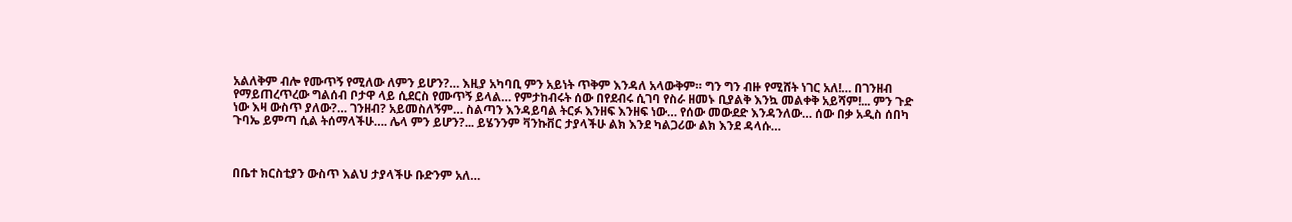አልለቅም ብሎ የሙጥኝ የሚለው ለምን ይሆን?… እዚያ አካባቢ ምን አይነት ጥቅም እንዳለ አላውቅም። ግን ግን ብዙ የሚሸት ነገር አለ!… በገንዘብ የማይጠረጥረው ግልሰብ ቦታዋ ላይ ሲደርስ የሙጥኝ ይላል… የምታከብሩት ሰው በየደብሩ ሲገባ የስራ ዘመኑ ቢያልቅ እንኳ መልቀቅ አይሻም!... ምን ጉድ ነው እዛ ውስጥ ያለው?… ገንዘብ? አይመስለኝም… ስልጣን እንዳይባል ትርፉ እንዘፍ እንዘፍ ነው… የሰው መውደድ እንዳንለው… ሰው በቃ አዲስ ሰበካ ጉባኤ ይምጣ ሲል ትሰማላችሁ…. ሌላ ምን ይሆን?... ይሄንንም ቫንኩቨር ታያላችሁ ልክ እንደ ካልጋሪው ልክ እንደ ዳላሱ…



በቤተ ክርስቲያን ውስጥ እልህ ታያላችሁ ቡድንም አለ…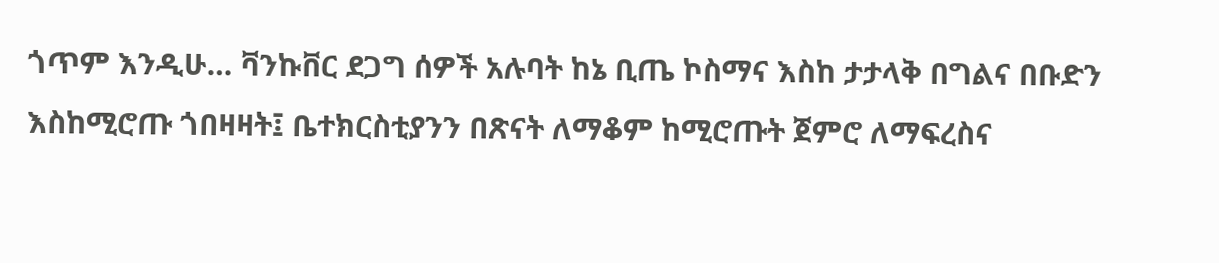ጎጥም እንዲሁ… ቫንኩቨር ደጋግ ሰዎች አሉባት ከኔ ቢጤ ኮስማና እስከ ታታላቅ በግልና በቡድን እስከሚሮጡ ጎበዛዛት፤ ቤተክርስቲያንን በጽናት ለማቆም ከሚሮጡት ጀምሮ ለማፍረስና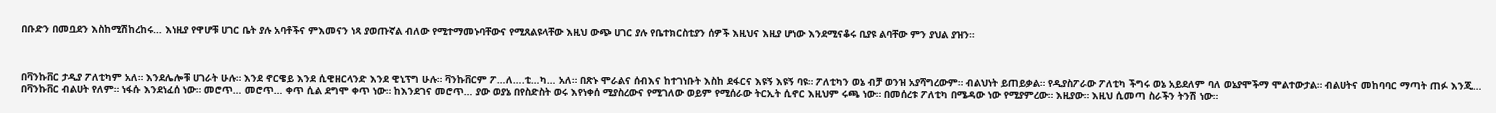በቡድን በመቧደን እስከሚሽከረከሩ… እነዚያ የዋሆቹ ሀገር ቤት ያሉ አባቶችና ምእመናን ነጻ ያወጡኛል ብለው የሚተማመኑባቸውና የሚጸልዩላቸው እዚህ ውጭ ሀገር ያሉ የቤተክርስቲያን ሰዎች እዚህና እዚያ ሆነው እንደሚናቆሩ ቢያዩ ልባቸው ምን ያህል ያዝን።



በቫንኩቨር ታዲያ ፖለቲካም አለ። እንደሌሎቹ ሀገራት ሁሉ። እንደ ኖርዌይ እንደ ሲዊዘርላንድ እንደ ዊኒፕግ ሁሉ። ቫንኩቨርም ፖ…ለ….ቲ…ካ… አለ። በጽኑ ሞራልና ሰብእና ከተገነቡት እስከ ደፋርና እዩኝ እዩኝ ባዩ። ፖለቲካን ወኔ ብቻ ወንዝ አያሻግረውም። ብልህነት ይጠይቃል። የዲያስፖራው ፖለቲካ ችግሩ ወኔ አይደለም ባለ ወኔያሞችማ ሞልተውታል። ብልሀትና መከባባር ማጣት ጠፉ እንጂ… በቫንኩቨር ብልሀት የለም። ነፋሱ እንደነፈሰ ነው። መሮጥ… መሮጥ… ቀጥ ሲል ደግሞ ቀጥ ነው። ከእንደገና መሮጥ… ያው ወያኔ በየስድስት ወሩ እየነቀሰ ሚያስረውና የሚገለው ወይም የሚሰራው ትርኢት ሲኖር እዚህም ሩጫ ነው። በመሰረቱ ፖለቲካ በሜዳው ነው የሚያምረው። እዚያው። እዚህ ሲመጣ ስራችን ትንሽ ነው።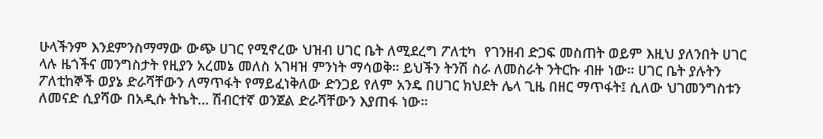ሁላችንም እንደምንስማማው ውጭ ሀገር የሚኖረው ህዝብ ሀገር ቤት ለሚደረግ ፖለቲካ  የገንዘብ ድጋፍ መስጠት ወይም እዚህ ያለንበት ሀገር ላሉ ዜጎችና መንግስታት የዚያን አረመኔ መለስ አገዛዝ ምንነት ማሳወቅ። ይህችን ትንሽ ስራ ለመስራት ንትርኩ ብዙ ነው። ሀገር ቤት ያሉትን ፖለቲከኞች ወያኔ ድራሻቸውን ለማጥፋት የማይፈነቅለው ድንጋይ የለም አንዴ በሀገር ክህደት ሌላ ጊዜ በዘር ማጥፋት፤ ሲለው ህገመንግስቱን ለመናድ ሲያሻው በአዲሱ ትኬት… ሽብርተኛ ወንጀል ድራሻቸውን እያጠፋ ነው።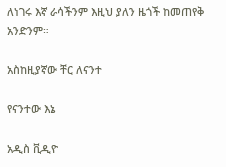ለነገሩ እኛ ራሳችንም እዚህ ያለን ዜጎች ከመጠየቅ አንድንም።

አስከዚያኛው ቸር ለናንተ

የናንተው እኔ

አዲስ ቪዲዮ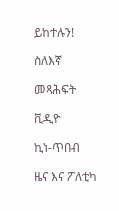ይከተሉን!

ስለእኛ

መጻሕፍት

ቪዲዮ

ኪነ-ጥበብ

ዜና እና ፖለቲካ